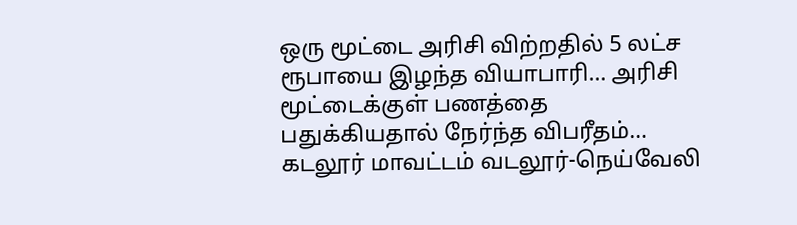ஒரு மூட்டை அரிசி விற்றதில் 5 லட்ச ரூபாயை இழந்த வியாபாரி… அரிசி மூட்டைக்குள் பணத்தை பதுக்கியதால் நேர்ந்த விபரீதம்…
கடலூர் மாவட்டம் வடலூர்-நெய்வேலி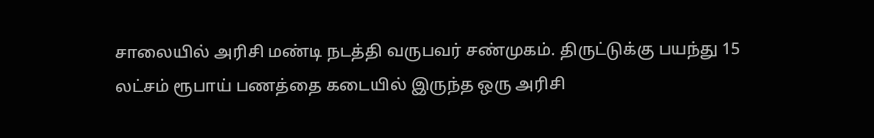சாலையில் அரிசி மண்டி நடத்தி வருபவர் சண்முகம். திருட்டுக்கு பயந்து 15 லட்சம் ரூபாய் பணத்தை கடையில் இருந்த ஒரு அரிசி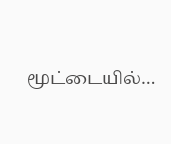மூட்டையில்…